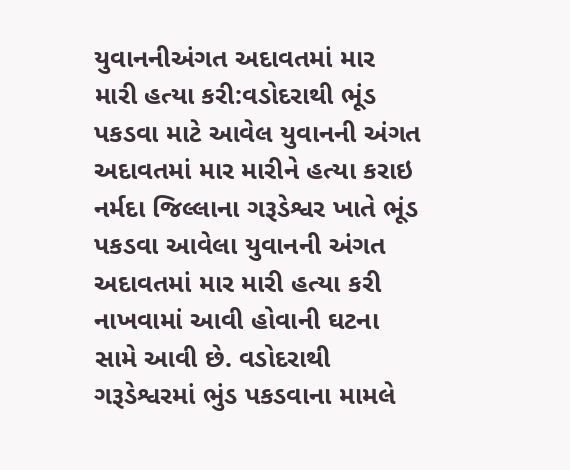યુવાનનીઅંગત અદાવતમાં માર મારી હત્યા કરી:વડોદરાથી ભૂંડ પકડવા માટે આવેલ યુવાનની અંગત અદાવતમાં માર મારીને હત્યા કરાઇ
નર્મદા જિલ્લાના ગરૂડેશ્વર ખાતે ભૂંડ પકડવા આવેલા યુવાનની અંગત અદાવતમાં માર મારી હત્યા કરી નાખવામાં આવી હોવાની ઘટના સામે આવી છે. વડોદરાથી ગરૂડેશ્વરમાં ભુંડ પકડવાના મામલે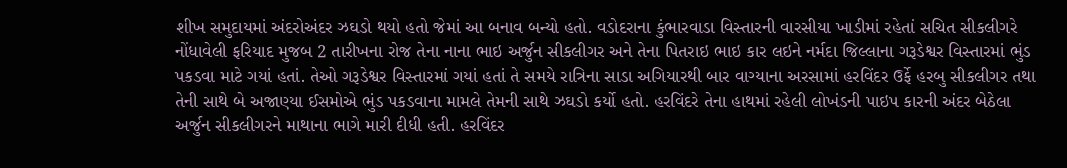શીખ સમુદાયમાં અંદરોઅંદર ઝઘડો થયો હતો જેમાં આ બનાવ બન્યો હતો. વડોદરાના કુંભારવાડા વિસ્તારની વારસીયા ખાડીમાં રહેતાં સચિત સીકલીગરે નોંધાવેલી ફરિયાદ મુજબ 2 તારીખના રોજ તેના નાના ભાઇ અર્જુન સીકલીગર અને તેના પિતરાઇ ભાઇ કાર લઇને નર્મદા જિલ્લાના ગરૂડેશ્વર વિસ્તારમાં ભુંડ પકડવા માટે ગયાં હતાં. તેઓ ગરૂડેશ્વર વિસ્તારમાં ગયાં હતાં તે સમયે રાત્રિના સાડા અગિયારથી બાર વાગ્યાના અરસામાં હરવિંદર ઉર્ફે હરબુ સીકલીગર તથા તેની સાથે બે અજાણ્યા ઈસમોએ ભુંડ પકડવાના મામલે તેમની સાથે ઝઘડો કર્યો હતો. હરવિંદરે તેના હાથમાં રહેલી લોખંડની પાઇપ કારની અંદર બેઠેલા અર્જુન સીકલીગરને માથાના ભાગે મારી દીધી હતી. હરવિંદર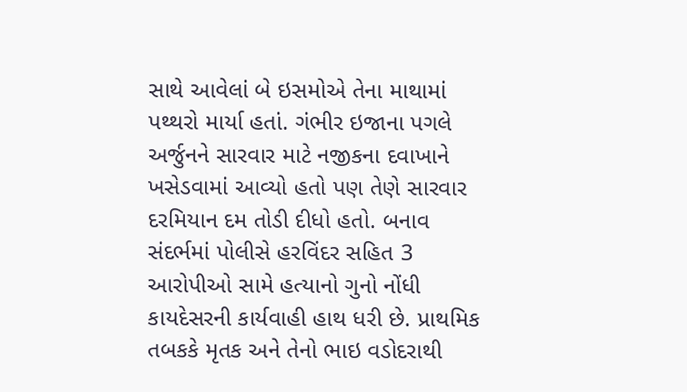સાથે આવેલાં બે ઇસમોએ તેના માથામાં પથ્થરો માર્યા હતાં. ગંભીર ઇજાના પગલે અર્જુનને સારવાર માટે નજીકના દવાખાને ખસેડવામાં આવ્યો હતો પણ તેણે સારવાર દરમિયાન દમ તોડી દીધો હતો. બનાવ સંદર્ભમાં પોલીસે હરવિંદર સહિત 3 આરોપીઓ સામે હત્યાનો ગુનો નોંધી કાયદેસરની કાર્યવાહી હાથ ધરી છે. પ્રાથમિક તબકકે મૃતક અને તેનો ભાઇ વડોદરાથી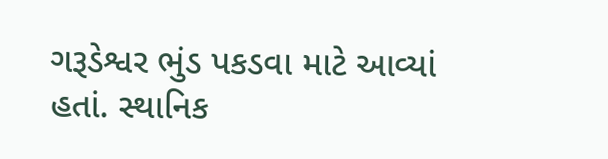ગરૂડેશ્વર ભુંડ પકડવા માટે આવ્યાં હતાં. સ્થાનિક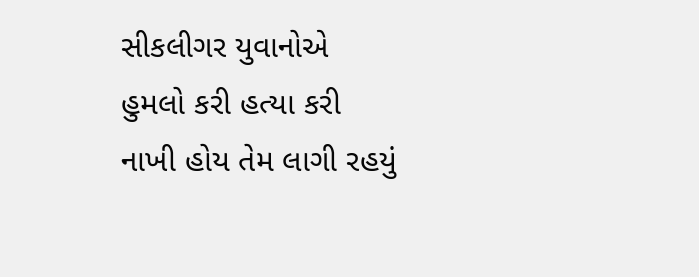સીકલીગર યુવાનોએ હુમલો કરી હત્યા કરી નાખી હોય તેમ લાગી રહયું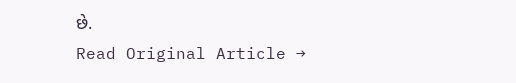છે.
Read Original Article →